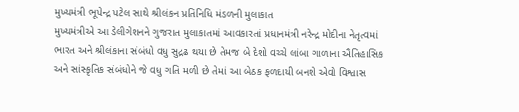મુખ્યમંત્રી ભૂપેન્દ્ર પટેલ સાથે શ્રીલંકન પ્રતિનિધિ મંડળની મુલાકાત
મુખ્યમંત્રીએ આ ડેલીગેશનને ગુજરાત મુલાકાતમાં આવકારતાં પ્રધાનમંત્રી નરેન્દ્ર મોદીના નેતૃત્વમાં ભારત અને શ્રીલંકાના સંબંધો વધુ સુદ્રઢ થયા છે તેમજ બે દેશો વચ્ચે લાંબા ગાળાના ઐતિહાસિક અને સાંસ્કૃતિક સંબંધોને જે વધુ ગતિ મળી છે તેમાં આ બેઠક ફળદાયી બનશે એવો વિશ્વાસ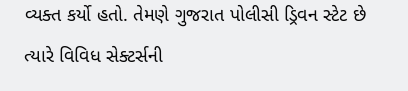વ્યક્ત કર્યો હતો. તેમણે ગુજરાત પોલીસી ડ્રિવન સ્ટેટ છે ત્યારે વિવિધ સેક્ટર્સની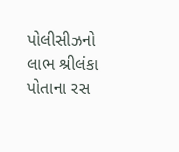પોલીસીઝનો લાભ શ્રીલંકા પોતાના રસ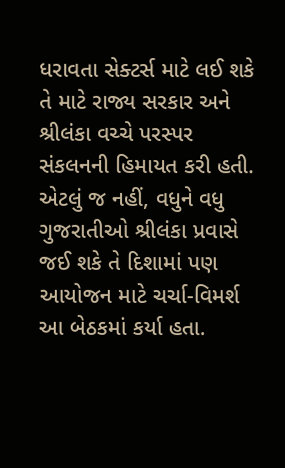ધરાવતા સેક્ટર્સ માટે લઈ શકે તે માટે રાજ્ય સરકાર અને શ્રીલંકા વચ્ચે પરસ્પર સંકલનની હિમાયત કરી હતી. એટલું જ નહીં, વધુને વધુ ગુજરાતીઓ શ્રીલંકા પ્રવાસે જઈ શકે તે દિશામાં પણ આયોજન માટે ચર્ચા-વિમર્શ આ બેઠકમાં કર્યા હતા.